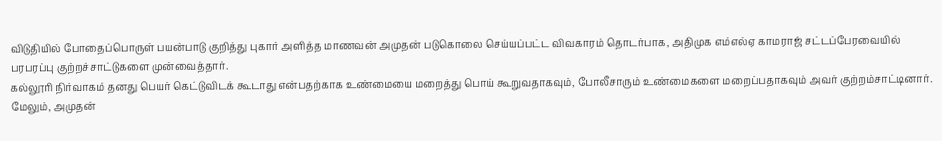விடுதியில் போதைப்பொருள் பயன்பாடு குறித்து புகார் அளித்த மாணவன் அமுதன் படுகொலை செய்யப்பட்ட விவகாரம் தொடர்பாக, அதிமுக எம்எல்ஏ காமராஜ் சட்டப்பேரவையில் பரபரப்பு குற்றச்சாட்டுகளை முன்வைத்தார்.
கல்லூரி நிர்வாகம் தனது பெயர் கெட்டுவிடக் கூடாது என்பதற்காக உண்மையை மறைத்து பொய் கூறுவதாகவும், போலீசாரும் உண்மைகளை மறைப்பதாகவும் அவர் குற்றம்சாட்டினார்.
மேலும், அமுதன்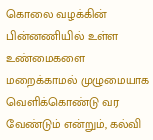கொலை வழக்கின் பின்னணியில் உள்ள உண்மைகளை மறைக்காமல் முழுமையாக வெளிக்கொண்டு வர வேண்டும் என்றும், கல்வி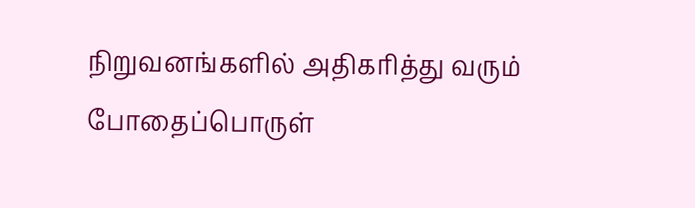நிறுவனங்களில் அதிகரித்து வரும் போதைப்பொருள்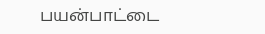பயன்பாட்டை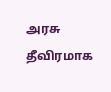அரசு தீவிரமாக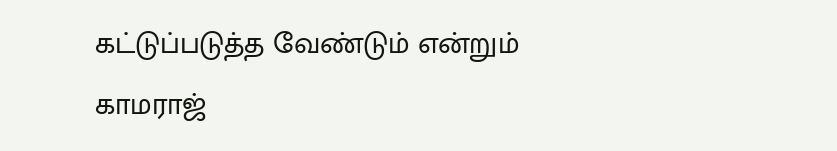கட்டுப்படுத்த வேண்டும் என்றும் காமராஜ்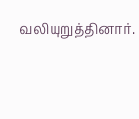வலியுறுத்தினார்.